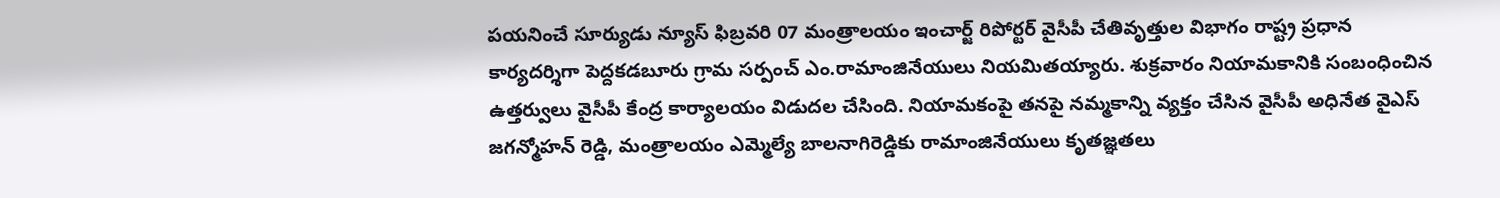పయనించే సూర్యుడు న్యూస్ ఫిబ్రవరి 07 మంత్రాలయం ఇంచార్జ్ రిపోర్టర్ వైసీపీ చేతివృత్తుల విభాగం రాష్ట్ర ప్రధాన కార్యదర్శిగా పెద్దకడబూరు గ్రామ సర్పంచ్ ఎం.రామాంజినేయులు నియమితయ్యారు. శుక్రవారం నియామకానికి సంబంధించిన ఉత్తర్వులు వైసీపీ కేంద్ర కార్యాలయం విడుదల చేసింది. నియామకంపై తనపై నమ్మకాన్ని వ్యక్తం చేసిన వైసీపీ అధినేత వైఎస్ జగన్మోహన్ రెడ్డి, మంత్రాలయం ఎమ్మెల్యే బాలనాగిరెడ్డికు రామాంజినేయులు కృతజ్ఞతలు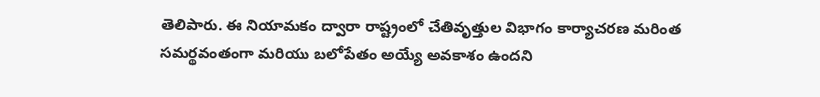తెలిపారు. ఈ నియామకం ద్వారా రాష్ట్రంలో చేతివృత్తుల విభాగం కార్యాచరణ మరింత సమర్థవంతంగా మరియు బలోపేతం అయ్యే అవకాశం ఉందని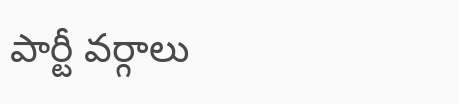పార్టీ వర్గాలు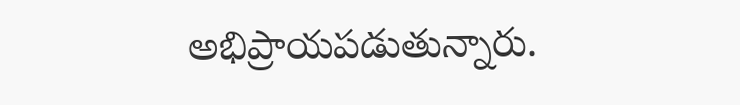అభిప్రాయపడుతున్నారు.